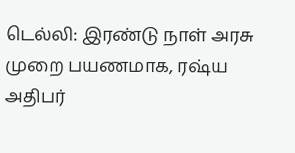டெல்லி: இரண்டு நாள் அரசு முறை பயணமாக, ரஷ்ய அதிபர்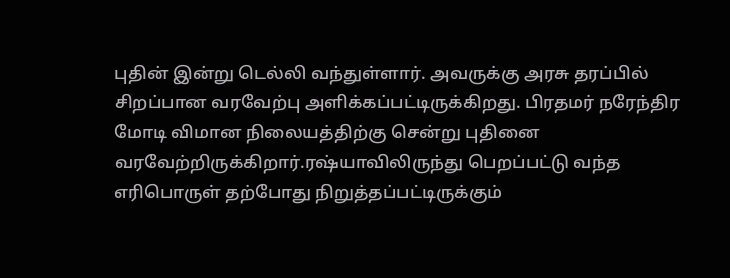புதின் இன்று டெல்லி வந்துள்ளார். அவருக்கு அரசு தரப்பில் சிறப்பான வரவேற்பு அளிக்கப்பட்டிருக்கிறது. பிரதமர் நரேந்திர மோடி விமான நிலையத்திற்கு சென்று புதினை வரவேற்றிருக்கிறார்.ரஷ்யாவிலிருந்து பெறப்பட்டு வந்த எரிபொருள் தற்போது நிறுத்தப்பட்டிருக்கும்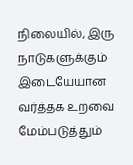நிலையில், இரு நாடுகளுக்கும் இடையேயான வர்த்தக உறவை மேம்படுத்தும்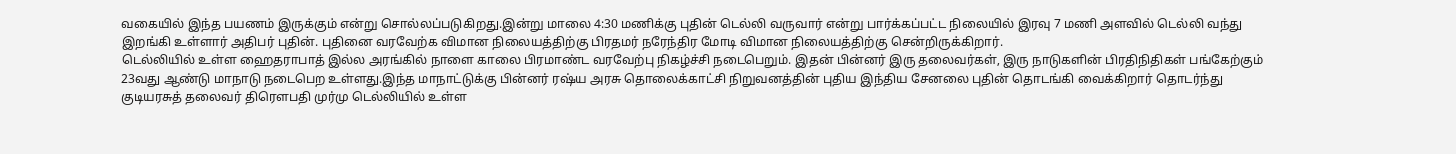வகையில் இந்த பயணம் இருக்கும் என்று சொல்லப்படுகிறது.இன்று மாலை 4:30 மணிக்கு புதின் டெல்லி வருவார் என்று பார்க்கப்பட்ட நிலையில் இரவு 7 மணி அளவில் டெல்லி வந்து இறங்கி உள்ளார் அதிபர் புதின். புதினை வரவேற்க விமான நிலையத்திற்கு பிரதமர் நரேந்திர மோடி விமான நிலையத்திற்கு சென்றிருக்கிறார்.
டெல்லியில் உள்ள ஹைதராபாத் இல்ல அரங்கில் நாளை காலை பிரமாண்ட வரவேற்பு நிகழ்ச்சி நடைபெறும். இதன் பின்னர் இரு தலைவர்கள், இரு நாடுகளின் பிரதிநிதிகள் பங்கேற்கும் 23வது ஆண்டு மாநாடு நடைபெற உள்ளது.இந்த மாநாட்டுக்கு பின்னர் ரஷ்ய அரசு தொலைக்காட்சி நிறுவனத்தின் புதிய இந்திய சேனலை புதின் தொடங்கி வைக்கிறார் தொடர்ந்து குடியரசுத் தலைவர் திரௌபதி முர்மு டெல்லியில் உள்ள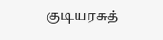குடியரசுத்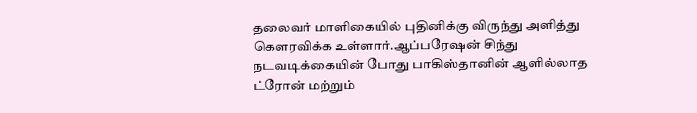தலைவர் மாளிகையில் புதினிக்கு விருந்து அளித்து கௌரவிக்க உள்ளார்.ஆப்பரேஷன் சிந்து நடவடிக்கையின் போது பாகிஸ்தானின் ஆளில்லாத ட்ரோன் மற்றும்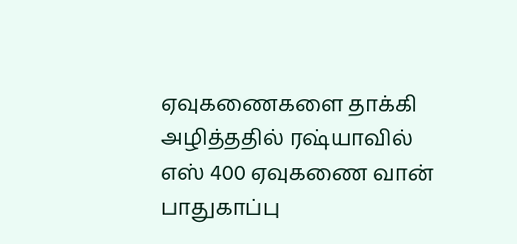ஏவுகணைகளை தாக்கி அழித்ததில் ரஷ்யாவில் எஸ் 400 ஏவுகணை வான் பாதுகாப்பு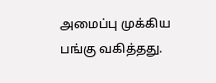அமைப்பு முக்கிய பங்கு வகித்தது.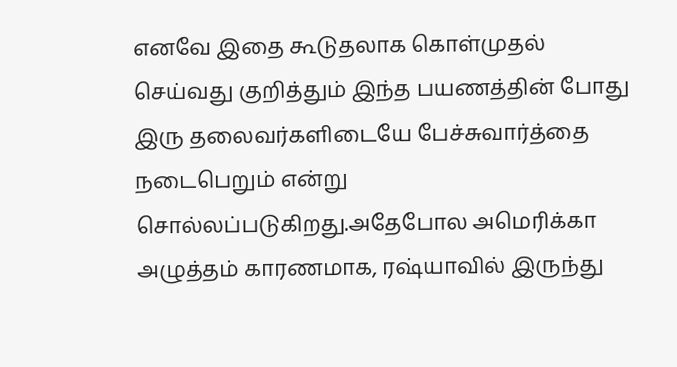எனவே இதை கூடுதலாக கொள்முதல் செய்வது குறித்தும் இந்த பயணத்தின் போது இரு தலைவர்களிடையே பேச்சுவார்த்தை நடைபெறும் என்று சொல்லப்படுகிறது.அதேபோல அமெரிக்கா அழுத்தம் காரணமாக, ரஷ்யாவில் இருந்து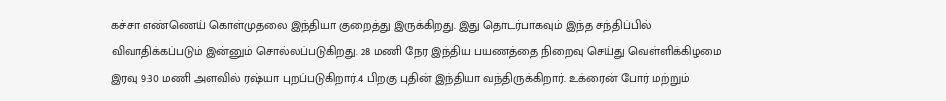கச்சா எண்ணெய் கொள்முதலை இந்தியா குறைத்து இருக்கிறது. இது தொடர்பாகவும் இந்த சந்திப்பில் விவாதிக்கப்படும் இன்னும் சொல்லப்படுகிறது. 28 மணி நேர இந்திய பயணத்தை நிறைவு செய்து வெள்ளிக்கிழமை இரவு 9:30 மணி அளவில் ரஷ்யா புறப்படுகிறார்.4 பிறகு புதின் இந்தியா வந்திருக்கிறார். உக்ரைன் போர் மற்றும்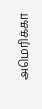அமெரிக்கா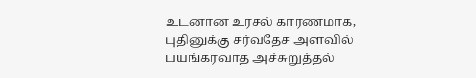உடனான உரசல் காரணமாக, புதினுக்கு சர்வதேச அளவில் பயங்கரவாத அச்சுறுத்தல்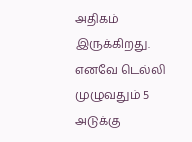அதிகம் இருக்கிறது. எனவே டெல்லி முழுவதும் 5 அடுக்கு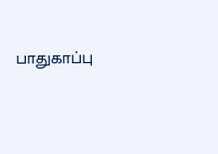பாதுகாப்பு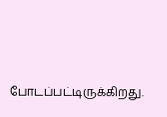போடப்பட்டிருக்கிறது.